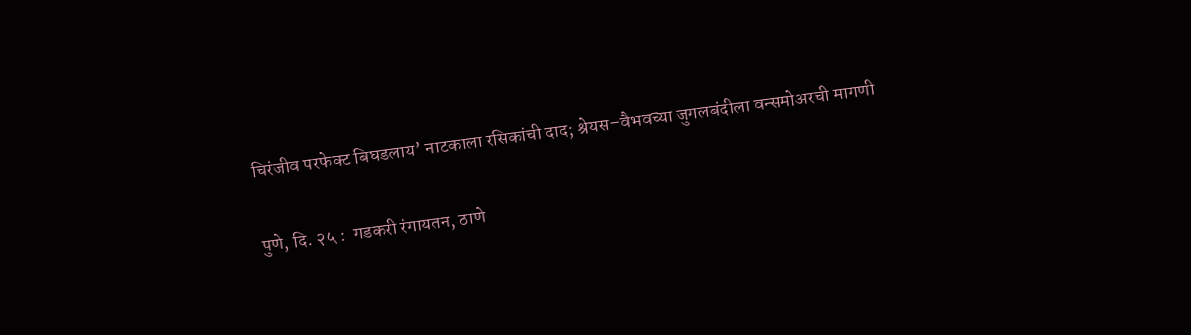चिरंजीव परफेक्ट बिघडलाय’ नाटकाला रसिकांची दाद; श्रेयस–वैभवच्या जुगलबंदीला वन्समोअरची मागणी

पुणे, दि. २५ :  गडकरी रंगायतन, ठाणे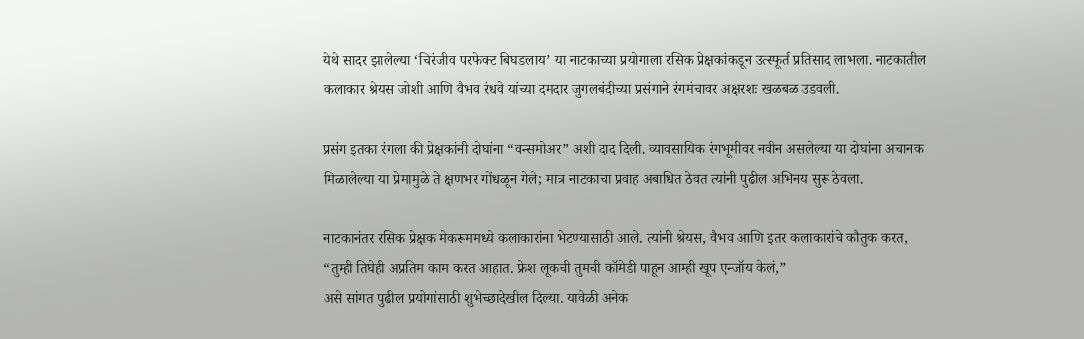येथे सादर झालेल्या ‘चिरंजीव परफेक्ट बिघडलाय’ या नाटकाच्या प्रयोगाला रसिक प्रेक्षकांकडून उत्स्फूर्त प्रतिसाद लाभला. नाटकातील कलाकार श्रेयस जोशी आणि वैभव रंधवे यांच्या दमदार जुगलबंदीच्या प्रसंगाने रंगमंचावर अक्षरशः खळबळ उडवली.

प्रसंग इतका रंगला की प्रेक्षकांनी दोघांना “वन्समोअर” अशी दाद दिली. व्यावसायिक रंगभूमीवर नवीन असलेल्या या दोघांना अचानक मिळालेल्या या प्रेमामुळे ते क्षणभर गोंधळून गेले; मात्र नाटकाचा प्रवाह अबाधित ठेवत त्यांनी पुढील अभिनय सुरू ठेवला.

नाटकानंतर रसिक प्रेक्षक मेकरूममध्ये कलाकारांना भेटण्यासाठी आले. त्यांनी श्रेयस, वैभव आणि इतर कलाकारांचे कौतुक करत,
“तुम्ही तिघेही अप्रतिम काम करत आहात. फ्रेश लूकची तुमची कॉमेडी पाहून आम्ही खूप एन्जॉय केलं,”
असे सांगत पुढील प्रयोगांसाठी शुभेच्छादेखील दिल्या. यावेळी अनेक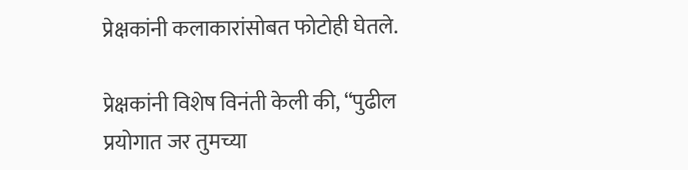प्रेक्षकांनी कलाकारांसोबत फोटोही घेतले.

प्रेक्षकांनी विशेष विनंती केली की, “पुढील प्रयोगात जर तुमच्या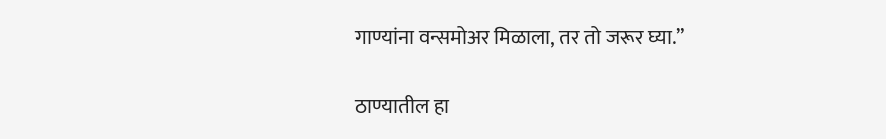गाण्यांना वन्समोअर मिळाला, तर तो जरूर घ्या.”

ठाण्यातील हा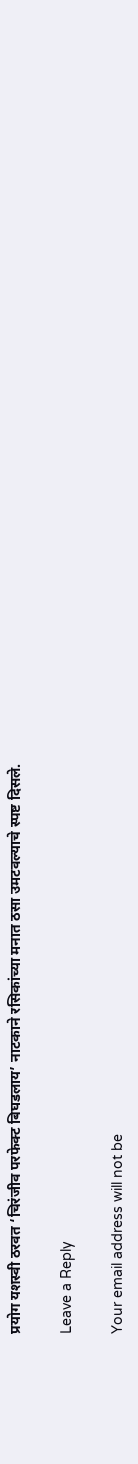प्रयोग यशस्वी ठरवत ‘चिरंजीव परफेक्ट बिघडलाय’ नाटकाने रसिकांच्या मनात ठसा उमटवल्याचे स्पष्ट दिसले.

Leave a Reply

Your email address will not be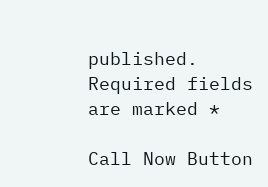published. Required fields are marked *

Call Now Button